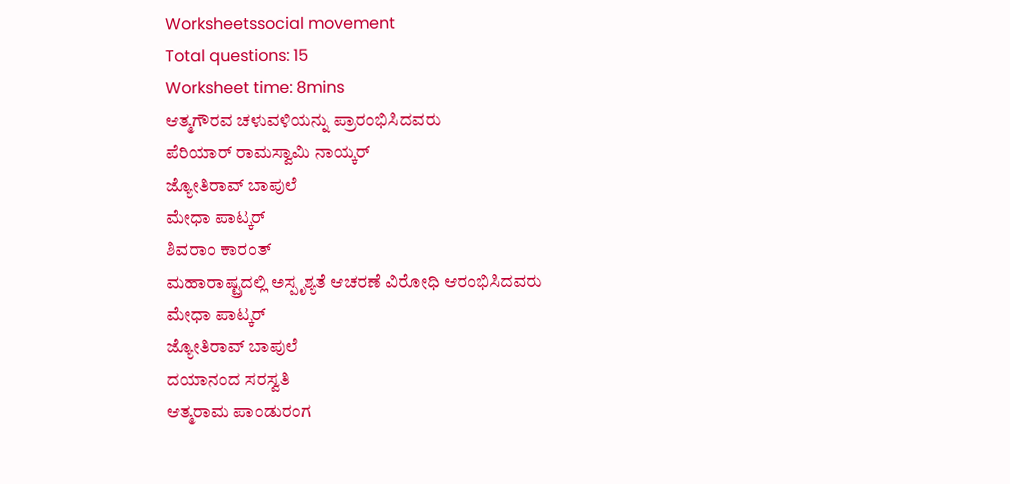Worksheetssocial movement
Total questions: 15
Worksheet time: 8mins
ಆತ್ಮಗೌರವ ಚಳುವಳಿಯನ್ನು ಪ್ರಾರಂಭಿಸಿದವರು
ಪೆರಿಯಾರ್ ರಾಮಸ್ವಾಮಿ ನಾಯ್ಕರ್
ಜ್ಯೋತಿರಾವ್ ಬಾಪುಲೆ
ಮೇಧಾ ಪಾಟ್ಕರ್
ಶಿವರಾಂ ಕಾರಂತ್
ಮಹಾರಾಷ್ಟ್ರದಲ್ಲಿ ಅಸ್ಪೃಶ್ಯತೆ ಆಚರಣೆ ವಿರೋಧಿ ಆರಂಭಿಸಿದವರು
ಮೇಧಾ ಪಾಟ್ಕರ್
ಜ್ಯೋತಿರಾವ್ ಬಾಪುಲೆ
ದಯಾನಂದ ಸರಸ್ವತಿ
ಆತ್ಮರಾಮ ಪಾಂಡುರಂಗ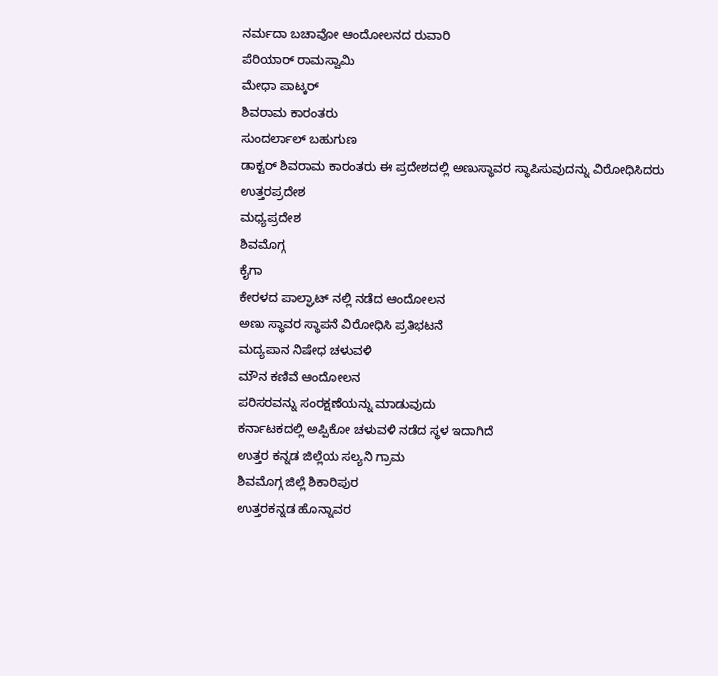ನರ್ಮದಾ ಬಚಾವೋ ಆಂದೋಲನದ ರುವಾರಿ
ಪೆರಿಯಾರ್ ರಾಮಸ್ವಾಮಿ
ಮೇಧಾ ಪಾಟ್ಕರ್
ಶಿವರಾಮ ಕಾರಂತರು
ಸುಂದರ್ಲಾಲ್ ಬಹುಗುಣ
ಡಾಕ್ಟರ್ ಶಿವರಾಮ ಕಾರಂತರು ಈ ಪ್ರದೇಶದಲ್ಲಿ ಅಣುಸ್ಥಾವರ ಸ್ಥಾಪಿಸುವುದನ್ನು ವಿರೋಧಿಸಿದರು
ಉತ್ತರಪ್ರದೇಶ
ಮಧ್ಯಪ್ರದೇಶ
ಶಿವಮೊಗ್ಗ
ಕೈಗಾ
ಕೇರಳದ ಪಾಲ್ಘಾಟ್ ನಲ್ಲಿ ನಡೆದ ಆಂದೋಲನ
ಅಣು ಸ್ಥಾವರ ಸ್ಥಾಪನೆ ವಿರೋಧಿಸಿ ಪ್ರತಿಭಟನೆ
ಮದ್ಯಪಾನ ನಿಷೇಧ ಚಳುವಳಿ
ಮೌನ ಕಣಿವೆ ಆಂದೋಲನ
ಪರಿಸರವನ್ನು ಸಂರಕ್ಷಣೆಯನ್ನು ಮಾಡುವುದು
ಕರ್ನಾಟಕದಲ್ಲಿ ಅಪ್ಪಿಕೋ ಚಳುವಳಿ ನಡೆದ ಸ್ಥಳ ಇದಾಗಿದೆ
ಉತ್ತರ ಕನ್ನಡ ಜಿಲ್ಲೆಯ ಸಲ್ಯನಿ ಗ್ರಾಮ
ಶಿವಮೊಗ್ಗ ಜಿಲ್ಲೆ ಶಿಕಾರಿಪುರ
ಉತ್ತರಕನ್ನಡ ಹೊನ್ನಾವರ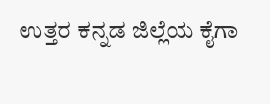ಉತ್ತರ ಕನ್ನಡ ಜಿಲ್ಲೆಯ ಕೈಗಾ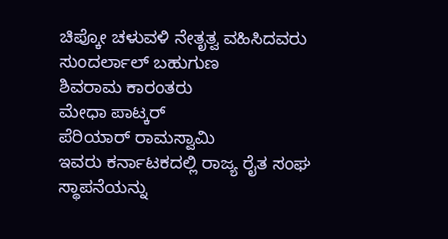ಚಿಪ್ಕೋ ಚಳುವಳಿ ನೇತೃತ್ವ ವಹಿಸಿದವರು
ಸುಂದರ್ಲಾಲ್ ಬಹುಗುಣ
ಶಿವರಾಮ ಕಾರಂತರು
ಮೇಧಾ ಪಾಟ್ಕರ್
ಪೆರಿಯಾರ್ ರಾಮಸ್ವಾಮಿ
ಇವರು ಕರ್ನಾಟಕದಲ್ಲಿ ರಾಜ್ಯ ರೈತ ಸಂಘ ಸ್ಥಾಪನೆಯನ್ನು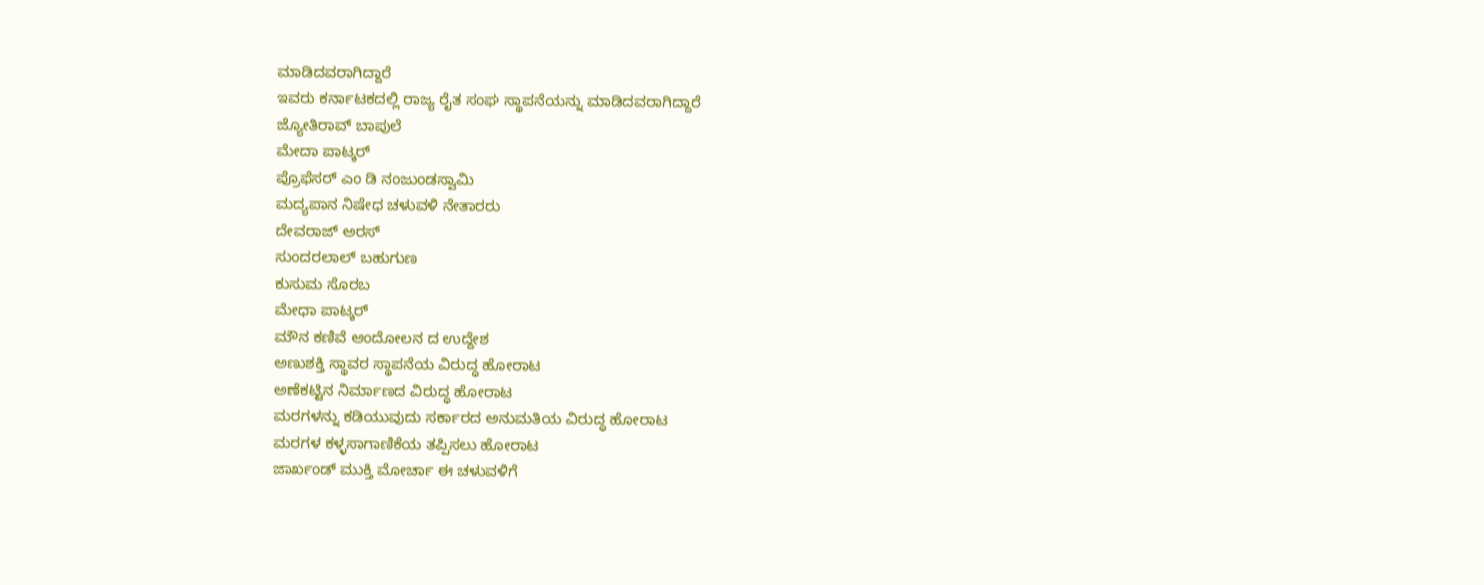ಮಾಡಿದವರಾಗಿದ್ದಾರೆ
ಇವರು ಕರ್ನಾಟಕದಲ್ಲಿ ರಾಜ್ಯ ರೈತ ಸಂಘ ಸ್ಥಾಪನೆಯನ್ನು ಮಾಡಿದವರಾಗಿದ್ದಾರೆ
ಜ್ಯೋತಿರಾವ್ ಬಾಪುಲೆ
ಮೇದಾ ಪಾಟ್ಕರ್
ಪ್ರೊಫೆಸರ್ ಎಂ ಡಿ ನಂಜುಂಡಸ್ವಾಮಿ
ಮದ್ಯಪಾನ ನಿಷೇಧ ಚಳುವಳಿ ನೇತಾರರು
ದೇವರಾಜ್ ಅರಸ್
ಸುಂದರಲಾಲ್ ಬಹುಗುಣ
ಕುಸುಮ ಸೊರಬ
ಮೇಧಾ ಪಾಟ್ಕರ್
ಮೌನ ಕಣಿವೆ ಆಂದೋಲನ ದ ಉದ್ದೇಶ
ಅಣುಶಕ್ತಿ ಸ್ಥಾವರ ಸ್ಥಾಪನೆಯ ವಿರುದ್ಧ ಹೋರಾಟ
ಅಣೆಕಟ್ಟಿನ ನಿರ್ಮಾಣದ ವಿರುದ್ಧ ಹೋರಾಟ
ಮರಗಳನ್ನು ಕಡಿಯುವುದು ಸರ್ಕಾರದ ಅನುಮತಿಯ ವಿರುದ್ಧ ಹೋರಾಟ
ಮರಗಳ ಕಳ್ಳಸಾಗಾಣಿಕೆಯ ತಪ್ಪಿಸಲು ಹೋರಾಟ
ಜಾರ್ಖಂಡ್ ಮುಕ್ತಿ ಮೋರ್ಚಾ ಈ ಚಳುವಳಿಗೆ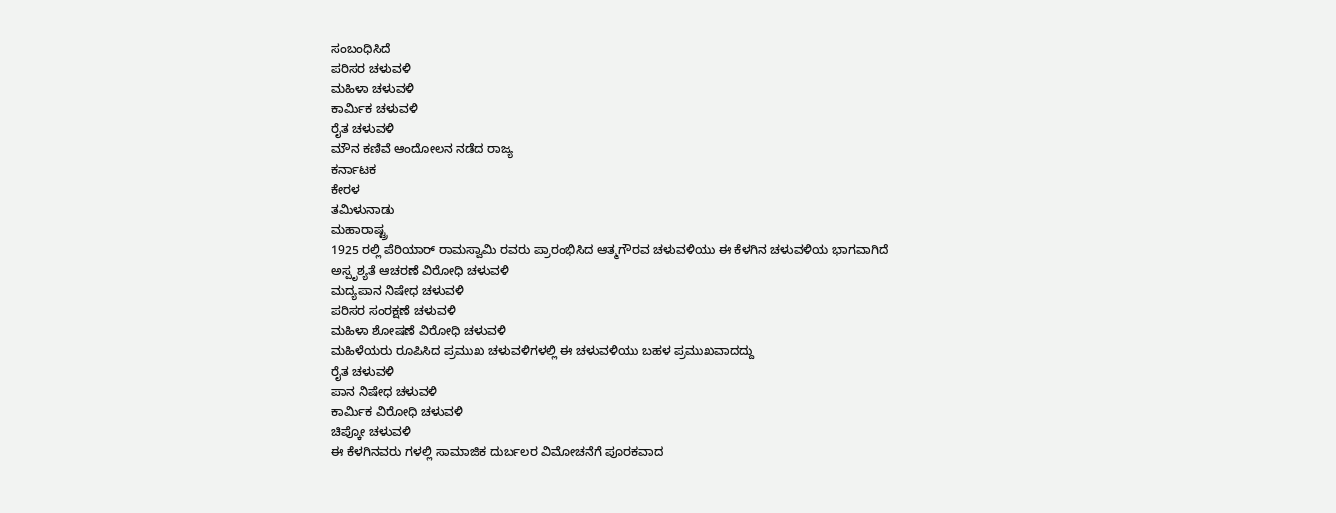ಸಂಬಂಧಿಸಿದೆ
ಪರಿಸರ ಚಳುವಳಿ
ಮಹಿಳಾ ಚಳುವಳಿ
ಕಾರ್ಮಿಕ ಚಳುವಳಿ
ರೈತ ಚಳುವಳಿ
ಮೌನ ಕಣಿವೆ ಆಂದೋಲನ ನಡೆದ ರಾಜ್ಯ
ಕರ್ನಾಟಕ
ಕೇರಳ
ತಮಿಳುನಾಡು
ಮಹಾರಾಷ್ಟ್ರ
1925 ರಲ್ಲಿ ಪೆರಿಯಾರ್ ರಾಮಸ್ವಾಮಿ ರವರು ಪ್ರಾರಂಭಿಸಿದ ಆತ್ಮಗೌರವ ಚಳುವಳಿಯು ಈ ಕೆಳಗಿನ ಚಳುವಳಿಯ ಭಾಗವಾಗಿದೆ
ಅಸ್ಪೃಶ್ಯತೆ ಆಚರಣೆ ವಿರೋಧಿ ಚಳುವಳಿ
ಮದ್ಯಪಾನ ನಿಷೇಧ ಚಳುವಳಿ
ಪರಿಸರ ಸಂರಕ್ಷಣೆ ಚಳುವಳಿ
ಮಹಿಳಾ ಶೋಷಣೆ ವಿರೋಧಿ ಚಳುವಳಿ
ಮಹಿಳೆಯರು ರೂಪಿಸಿದ ಪ್ರಮುಖ ಚಳುವಳಿಗಳಲ್ಲಿ ಈ ಚಳುವಳಿಯು ಬಹಳ ಪ್ರಮುಖವಾದದ್ದು
ರೈತ ಚಳುವಳಿ
ಪಾನ ನಿಷೇಧ ಚಳುವಳಿ
ಕಾರ್ಮಿಕ ವಿರೋಧಿ ಚಳುವಳಿ
ಚಿಪ್ಕೋ ಚಳುವಳಿ
ಈ ಕೆಳಗಿನವರು ಗಳಲ್ಲಿ ಸಾಮಾಜಿಕ ದುರ್ಬಲರ ವಿಮೋಚನೆಗೆ ಪೂರಕವಾದ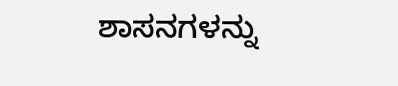ಶಾಸನಗಳನ್ನು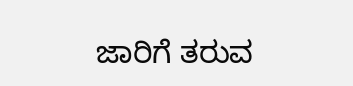ಜಾರಿಗೆ ತರುವ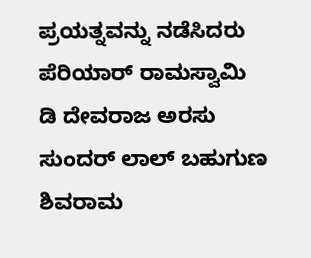ಪ್ರಯತ್ನವನ್ನು ನಡೆಸಿದರು
ಪೆರಿಯಾರ್ ರಾಮಸ್ವಾಮಿ
ಡಿ ದೇವರಾಜ ಅರಸು
ಸುಂದರ್ ಲಾಲ್ ಬಹುಗುಣ
ಶಿವರಾಮ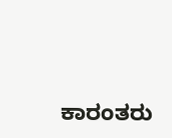ಕಾರಂತರು